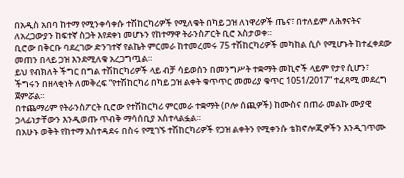በአዲስ አበባ ከተማ የሚንቀሳቀሱ ተሽከርካሪዎች የሚለቁት በካይ ጋዝ ለነዋሪዎች ጤና፣ በተለይም ለሕፃናትና ለአረጋውያን ከፍተኛ ስጋት እየደቀነ መሆኑን የከተማዋ ትራንስፖርት ቢሮ አስታወቀ።
ቢሮው በቅርቡ ባደረገው ድንገተኛ የልኬት ምርመራ ከተመረመሩ 75 ተሽከርካሪዎች መካከል ሲሶ የሚሆኑት ከተፈቀደው መጠን በላይ ጋዝ እንደሚለቁ አረጋግጧል።
ይህ የብክለት ችግር በግል ተሽከርካሪዎች ላይ ብቻ ሳይወሰን በመንግሥት ተቋማት መኪኖች ላይም የታየ ሲሆን፣ ችግሩን በዘላቂነት ለመቅረፍ “የተሽከርካሪ በካይ ጋዝ ልቀት ቁጥጥር መመሪያ ቁጥር 1051/2017” ተፈጻሚ መደረግ ጀምሯል።
በተጨማሪም የትራንስፖርት ቢሮው የተሽከርካሪ ምርመራ ተቋማት (ቦሎ ሰጪዎች) ከሙስና በጠራ መልኩ ሙያዊ ኃላፊነታቸውን እንዲወጡ ጥብቅ ማሳሰቢያ አስተላልፏል።
በአሁኑ ወቅት የከተማ አስተዳደሩ በስሩ የሚገኙ ተሽከርካሪዎች የጋዝ ልቀትን የሚቀንሱ ቴክኖሎጂዎችን እንዲገጥሙ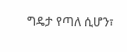ግዴታ የጣለ ሲሆን፣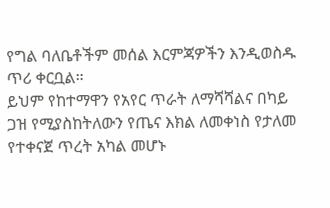የግል ባለቤቶችም መሰል እርምጃዎችን እንዲወስዱ ጥሪ ቀርቧል።
ይህም የከተማዋን የአየር ጥራት ለማሻሻልና በካይ ጋዝ የሚያስከትለውን የጤና እክል ለመቀነስ የታለመ የተቀናጀ ጥረት አካል መሆኑ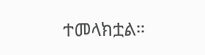ተመላክቷል።